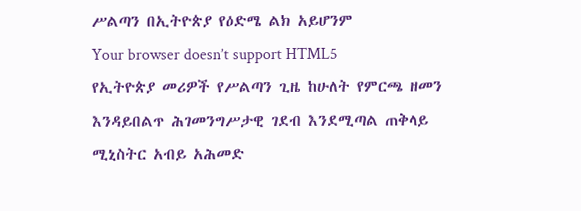ሥልጣን በኢትዮጵያ የዕድሜ ልክ አይሆንም
Your browser doesn’t support HTML5
የኢትዮጵያ መሪዎች የሥልጣን ጊዜ ከሁለት የምርጫ ዘመን እንዳይበልጥ ሕገመንግሥታዊ ገደብ እንደሚጣል ጠቅላይ ሚኒስትር አብይ አሕመድ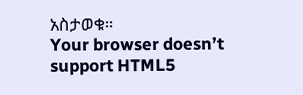አስታወቁ።
Your browser doesn’t support HTML5